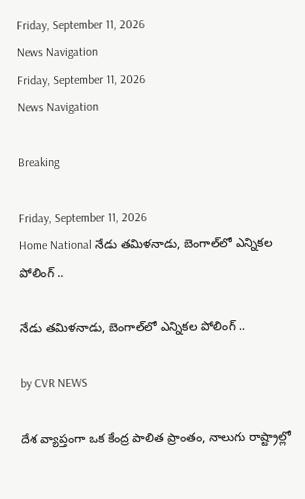Friday, September 11, 2026
News Navigation
Friday, September 11, 2026
News Navigation

Breaking

Friday, September 11, 2026
Home National నేడు తమిళనాడు, బెంగాల్‍లో ఎన్నికల పోలింగ్ ..

నేడు తమిళనాడు, బెంగాల్‍లో ఎన్నికల పోలింగ్ ..

by CVR NEWS

దేశ వ్యాప్తంగా ఒక కేంద్ర పాలిత ప్రాంతం, నాలుగు రాష్ట్రాల్లో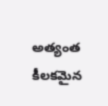అత్యంత కీలకమైన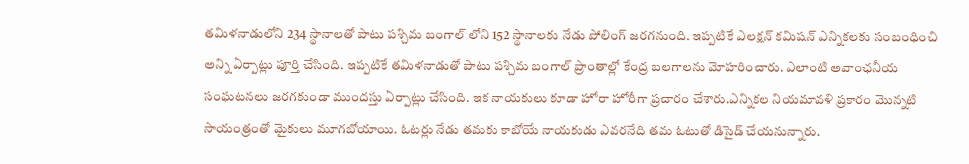తమిళనాడులోని 234 స్థానాలతో పాటు పశ్చిమ బంగాల్ లోని 152 స్థానాలకు నేడు పోలింగ్ జరగనుంది. ఇప్పటికే ఎలక్షన్ కమిషన్ ఎన్నికలకు సంబంధించి అన్ని ఏర్పాట్లు పూర్తి చేసింది. ఇప్పటికే తమిళనాడుతో పాటు పశ్చిమ బంగాల్ ప్రాంతాల్లో కేంద్ర బలగాలను మోహరించారు. ఎలాంటి అవాంఛనీయ సంఘటనలు జరగకుండా ముందస్తు ఏర్పాట్లు చేసింది. ఇక నాయకులు కూడా హోరా హోరీగా ప్రచారం చేశారు.ఎన్నికల నియమావళి ప్రకారం మొన్నటి సాయంత్రంతో మైకులు మూగబోయాయి. ఓటర్లు నేడు తమకు కాబోయే నాయకుడు ఎవరనేది తమ ఓటుతో డిసైడ్ చేయనున్నారు.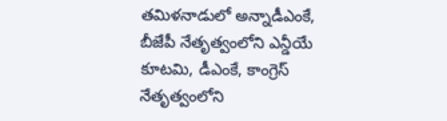తమిళనాడులో అన్నాడీఎంకే, బీజేపీ నేతృత్వంలోని ఎన్డీయే కూటమి, డీఎంకే, కాంగ్రెస్ నేతృత్వంలోని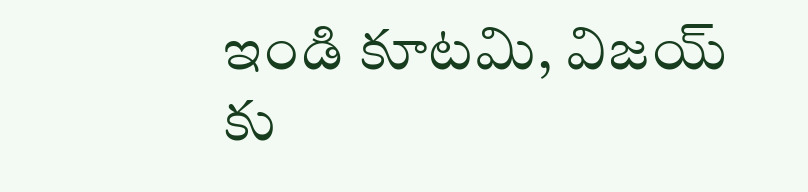ఇండి కూటమి, విజయ్ కు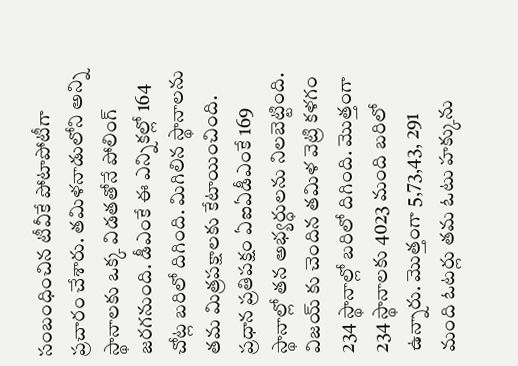సంబంధించిన టీవీకే పోటాపోటీగా ప్రచారం చేశారు. తమిళనాడులోని అన్ని స్థానాలకు ఒక్క విడతతోనే పోలింగ్ జరగనుంది. డీఎంకే ఈ ఎన్నికల్లో 164 చోట్ల బరిలో దిగింది. మిగిలిన స్థానాలను తమ మిత్రపక్షాలకు కేటాయించింది. ప్రధాన ప్రతిపక్షం ఏఐఏడీఎంకే 169 స్థానాల్లో తన అభ్యర్ధులను నిలబెట్టింది. విజయ్ కు చెందిన తమిళ వెట్రి కళగం 234 స్థానాల్లో బరిలో దిగింది. మొత్తంగా 234 స్థానాలకు 4023 మంది బరిలో ఉన్నారు. మొత్తంగా 5,73,43, 291 మంది ఓటర్లు తమ ఓటు హక్కును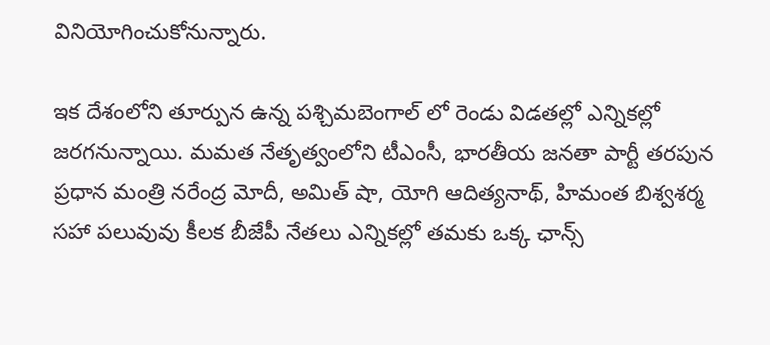వినియోగించుకోనున్నారు.

ఇక దేశంలోని తూర్పున ఉన్న పశ్చిమబెంగాల్ లో రెండు విడతల్లో ఎన్నికల్లో జరగనున్నాయి. మమత నేతృత్వంలోని టీఎంసీ, భారతీయ జనతా పార్టీ తరపున ప్రధాన మంత్రి నరేంద్ర మోదీ, అమిత్ షా, యోగి ఆదిత్యనాథ్, హిమంత బిశ్వశర్మ సహా పలువువు కీలక బీజేపీ నేతలు ఎన్నికల్లో తమకు ఒక్క ఛాన్స్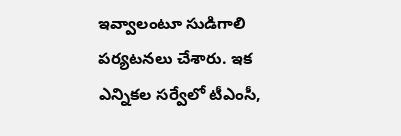ఇవ్వాలంటూ సుడిగాలి పర్యటనలు చేశారు. ఇక ఎన్నికల సర్వేలో టీఎంసీ,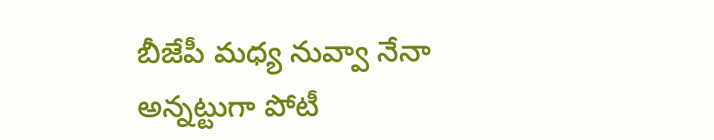బీజేపీ మధ్య నువ్వా నేనా అన్నట్టుగా పోటీ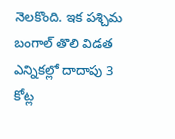నెలకొంది. ఇక పశ్చిమ బంగాల్ తొలి విడత ఎన్నికల్లో దాదాపు 3 కోట్ల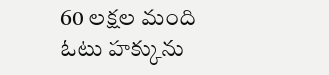60 లక్షల మంది ఓటు హక్కును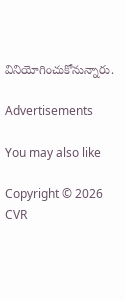వినియోగించుకోనున్నారు.

Advertisements

You may also like

Copyright © 2026 CVR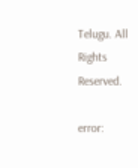Telugu. All Rights Reserved.

error: